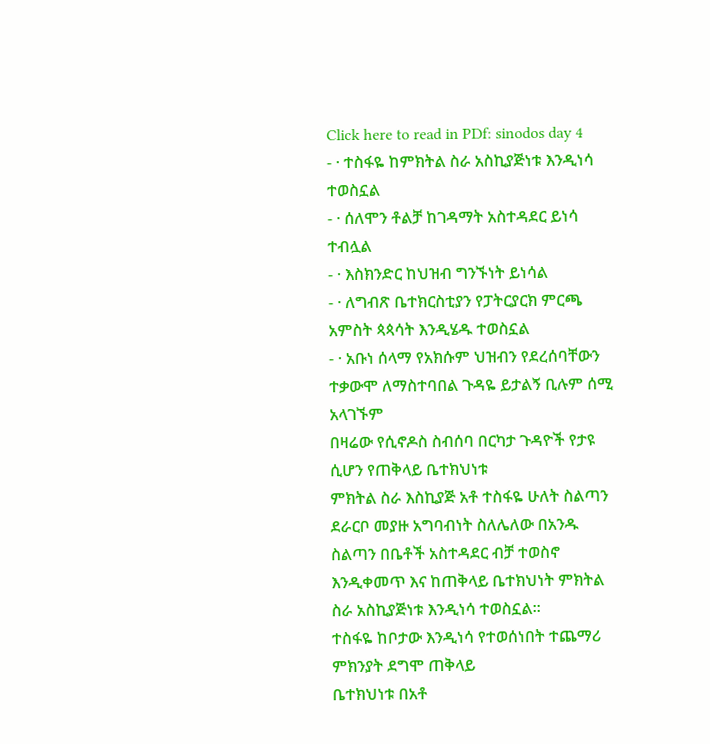Click here to read in PDf: sinodos day 4
- · ተስፋዬ ከምክትል ስራ አስኪያጅነቱ እንዲነሳ ተወስኗል
- · ሰለሞን ቶልቻ ከገዳማት አስተዳደር ይነሳ ተብሏል
- · እስክንድር ከህዝብ ግንኙነት ይነሳል
- · ለግብጽ ቤተክርስቲያን የፓትርያርክ ምርጫ አምስት ጳጳሳት እንዲሄዱ ተወስኗል
- · አቡነ ሰላማ የአክሱም ህዝብን የደረሰባቸውን ተቃውሞ ለማስተባበል ጉዳዬ ይታልኝ ቢሉም ሰሚ አላገኙም
በዛሬው የሲኖዶስ ስብሰባ በርካታ ጉዳዮች የታዩ ሲሆን የጠቅላይ ቤተክህነቱ
ምክትል ስራ እስኪያጅ አቶ ተስፋዬ ሁለት ስልጣን ደራርቦ መያዙ አግባብነት ስለሌለው በአንዱ ስልጣን በቤቶች አስተዳደር ብቻ ተወስኖ
እንዲቀመጥ እና ከጠቅላይ ቤተክህነት ምክትል ስራ አስኪያጅነቱ እንዲነሳ ተወስኗል፡፡
ተስፋዬ ከቦታው እንዲነሳ የተወሰነበት ተጨማሪ ምክንያት ደግሞ ጠቅላይ
ቤተክህነቱ በአቶ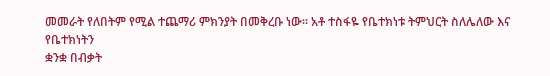መመራት የለበትም የሚል ተጨማሪ ምክንያት በመቅረቡ ነው፡፡ አቶ ተስፋዬ የቤተክነቱ ትምህርት ስለሌለው እና የቤተክነትን
ቋንቋ በብቃት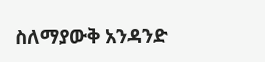ስለማያውቅ አንዳንድ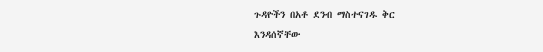ጉዳዮችን በአቶ ደንብ ማስተናገዱ ቅር
እንዳሰኛቸው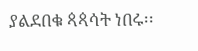ያልደበቁ ጳጳሳት ነበሩ፡፡